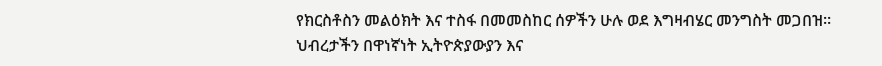የክርስቶስን መልዕክት እና ተስፋ በመመስከር ሰዎችን ሁሉ ወደ እግዛብሄር መንግስት መጋበዝ።
ህብረታችን በዋነኛነት ኢትዮጵያውያን እና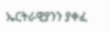ኤርትራዊያንን ያቀፈ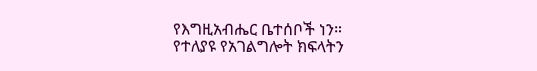የእግዚአብሔር ቤተሰቦች ነን።
የተለያዩ የአገልግሎት ክፍላትን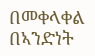በመቀላቀል በኣንድነት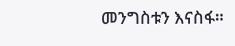መንግስቱን እናስፋ።